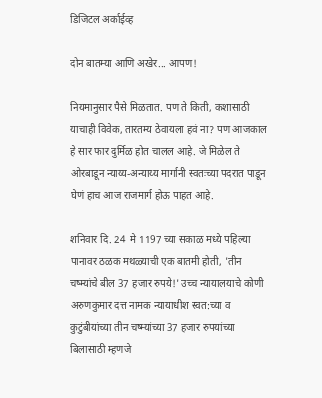डिजिटल अर्काईव्ह

दोन बातम्या आणि अखेर... आपण!

नियमानुसार पैसे मिळतात. पण ते किती, कशासाठी याचाही विवेक, तारतम्य ठेवायला हवं ना? पण आजकाल हे सार फार दुर्मिळ होत चालल आहे. जे मिळेल ते ओरबाडून न्याय्य-अन्याय्य मार्गानी स्वतःच्या पदरात पाडून घेणं हाच आज राजमार्ग होऊ पाहत आहे.

शनिवार दि. 24  मे 1197 च्या सकाळ मध्ये पहिल्या पानावर ठळक मथळ्याची एक बातमी होती, 'तीन चष्म्यांचे बील 37 हजार रुपये!' उच्च न्यायालयाचे कोणी अरुणकुमार दत्त नामक न्यायाधीश स्वत:च्या व कुटुंबीयांच्या तीन चष्म्यांच्या 37 हजार रुपयांच्या बिलासाठी म्हणजे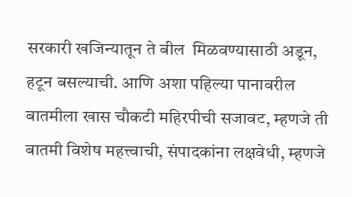सरकारी खजिन्यातून ते बील  मिळवण्यासाठी अडून, हटून बसल्याची. आणि अशा पहिल्या पानावरील बातमीला खास चौकटी महिरपीची सजावट, म्हणजे ती बातमी विशेष महत्त्वाची, संपादकांना लक्षवेधी, म्हणजे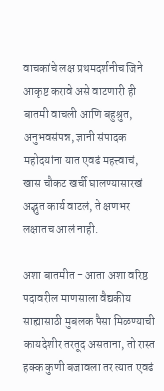वाचकांचे लक्ष प्रथमदर्शनीच जिने आकृष्ट करावे असे वाटणारी ही बातमी वाचली आणि बहुश्रुत, अनुभवसंपन्न, ज्ञानी संपादक महोदयांना यात एवढं महत्त्वाचं, खास चौकट खर्ची घालण्यासारखं अद्भुत कार्य वाटलं, ते क्षणभर लक्षातच आलं नाही.

अशा बातमीत - आता अशा वरिष्ठ पदावरील माणसाला वैद्यकीय साह्यासाठी मुबलक पैसा मिळण्याची कायदेशीर तरतूद असताना, तो रास्त हक्क कुणी बजावला तर त्यात एवढं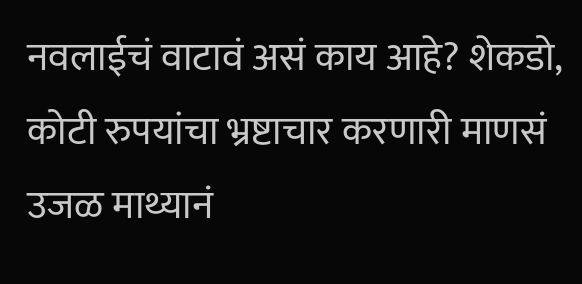नवलाईचं वाटावं असं काय आहे? शेकडो, कोटी रुपयांचा भ्रष्टाचार करणारी माणसं उजळ माथ्यानं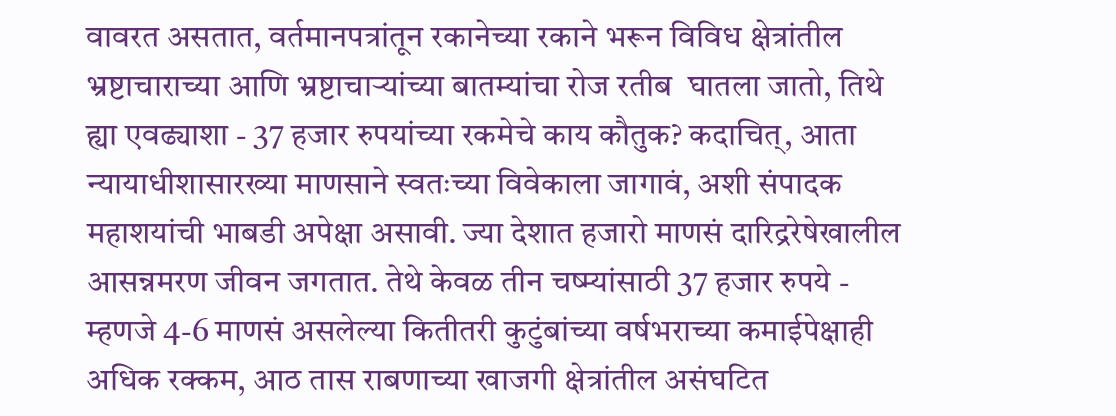वावरत असतात, वर्तमानपत्रांतून रकानेच्या रकाने भरून विविध क्षेत्रांतील भ्रष्टाचाराच्या आणि भ्रष्टाचाऱ्यांच्या बातम्यांचा रोज रतीब  घातला जातो, तिथे ह्या एवढ्याशा - 37 हजार रुपयांच्या रकमेचे काय कौतुक? कदाचित्, आता न्यायाधीशासारख्या माणसाने स्वतःच्या विवेकाला जागावं, अशी संपादक महाशयांची भाबडी अपेक्षा असावी. ज्या देशात हजारो माणसं दारिद्ररेषेखालील आसन्नमरण जीवन जगतात. तेथे केवळ तीन चष्म्यांसाठी 37 हजार रुपये - म्हणजे 4-6 माणसं असलेल्या कितीतरी कुटुंबांच्या वर्षभराच्या कमाईपेक्षाही अधिक रक्कम, आठ तास राबणाच्या खाजगी क्षेत्रांतील असंघटित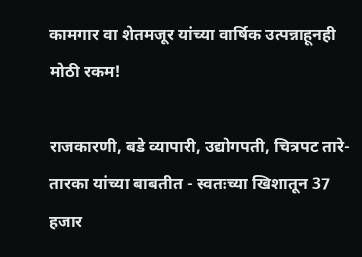कामगार वा शेतमजूर यांच्या वार्षिक उत्पन्नाहूनही मोठी रकम!

राजकारणी, बडे व्यापारी, उद्योगपती, चित्रपट तारे-तारका यांच्या बाबतीत - स्वतःच्या खिशातून 37  हजार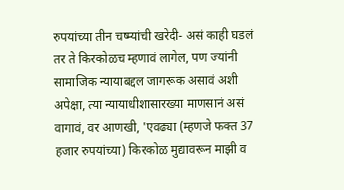रुपयांच्या तीन चष्म्यांची खरेदी- असं काही घडलं तर ते किरकोळच म्हणावं लागेल, पण ज्यांनी सामाजिक न्यायाबद्दल जागरूक असावं अशी अपेक्षा, त्या न्यायाधीशासारख्या माणसानं असं वागावं, वर आणखी, 'एवढ्या (म्हणजे फक्त 37 हजार रुपयांच्या) किरकोळ मुद्यावरून माझी व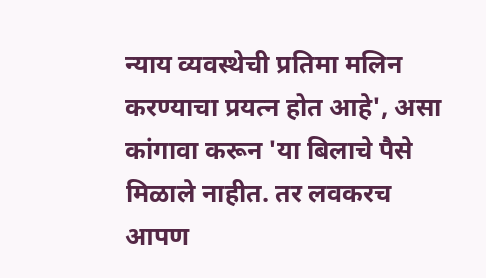न्याय व्यवस्थेची प्रतिमा मलिन करण्याचा प्रयत्न होत आहे', असा कांगावा करून 'या बिलाचे पैसे मिळाले नाहीत. तर लवकरच आपण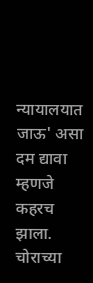न्यायालयात जाऊ' असा दम द्यावा म्हणजे कहरच झाला. चोराच्या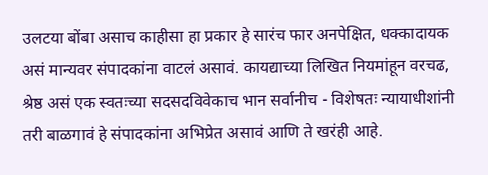उलटया बोंबा असाच काहीसा हा प्रकार हे सारंच फार अनपेक्षित, धक्कादायक असं मान्यवर संपादकांना वाटलं असावं. कायद्याच्या लिखित नियमांहून वरचढ, श्रेष्ठ असं एक स्वतःच्या सदसदविवेकाच भान सर्वानीच - विशेषतः न्यायाधीशांनी तरी बाळगावं हे संपादकांना अभिप्रेत असावं आणि ते खरंही आहे.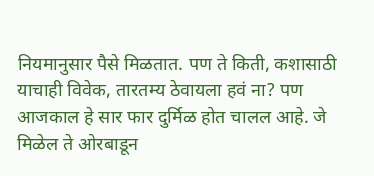नियमानुसार पैसे मिळतात. पण ते किती, कशासाठी याचाही विवेक, तारतम्य ठेवायला हवं ना? पण आजकाल हे सार फार दुर्मिळ होत चालल आहे. जे मिळेल ते ओरबाडून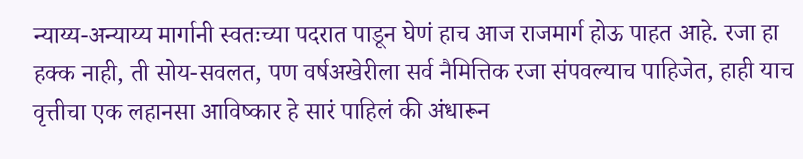न्याय्य-अन्याय्य मार्गानी स्वतःच्या पदरात पाडून घेणं हाच आज राजमार्ग होऊ पाहत आहे. रजा हा हक्क नाही, ती सोय-सवलत, पण वर्षअखेरीला सर्व नैमित्तिक रजा संपवल्याच पाहिजेत, हाही याच वृत्तीचा एक लहानसा आविष्कार हे सारं पाहिलं की अंधारून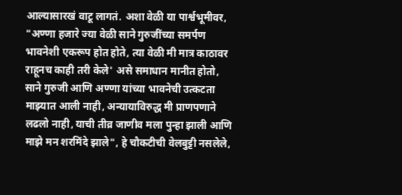आल्यासारखं वाटू लागतं. अशा वेळी या पार्श्वभूमीवर, "अण्णा हजारे ज्या वेळी साने गुरुजींच्या समर्पण भावनेशी एकरूप होत होते, त्या वेळी मी मात्र काठावर राहूनच काही तरी केले' असे समाधान मानीत होतो, साने गुरुजी आणि अण्णा यांच्या भावनेची उत्कटता माझ्यात आली नाही, अन्यायाविरुद्ध मी प्राणपणाने लढलो नाही, याची तीव्र जाणीव मला पुन्हा झाली आणि माझे मन शरमिंदे झाले", हे चौकटीची वेलबुट्टी नसलेले,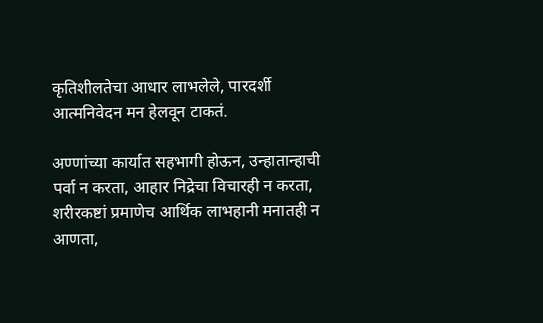कृतिशीलतेचा आधार लाभलेले, पारदर्शी आत्मनिवेदन मन हेलवून टाकतं.

अण्णांच्या कार्यात सहभागी होऊन, उन्हातान्हाची पर्वा न करता, आहार निद्रेचा विचारही न करता, शरीरकष्टां प्रमाणेच आर्थिक लाभहानी मनातही न आणता,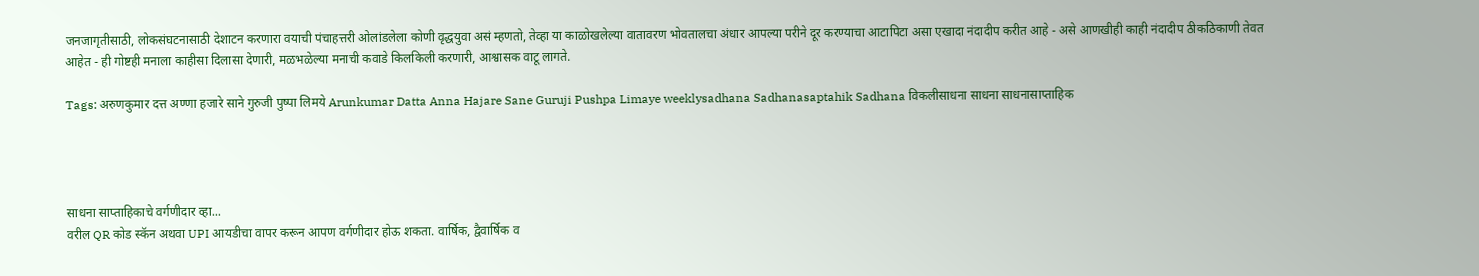जनजागृतीसाठी, लोकसंघटनासाठी देशाटन करणारा वयाची पंचाहत्तरी ओलांडलेला कोणी वृद्धयुवा असं म्हणतो, तेव्हा या काळोखलेल्या वातावरण भोवतालचा अंधार आपल्या परीने दूर करण्याचा आटापिटा असा एखादा नंदादीप करीत आहे - असे आणखीही काही नंदादीप ठीकठिकाणी तेवत आहेत - ही गोष्टही मनाला काहीसा दिलासा देणारी, मळभळेल्या मनाची कवाडे किलकिली करणारी, आश्वासक वाटू लागते.

Tags: अरुणकुमार दत्त अण्णा हजारे साने गुरुजी पुष्पा लिमये Arunkumar Datta Anna Hajare Sane Guruji Pushpa Limaye weeklysadhana Sadhanasaptahik Sadhana विकलीसाधना साधना साधनासाप्ताहिक




साधना साप्ताहिकाचे वर्गणीदार व्हा...
वरील QR कोड स्कॅन अथवा UPI आयडीचा वापर करून आपण वर्गणीदार होऊ शकता. वार्षिक, द्वैवार्षिक व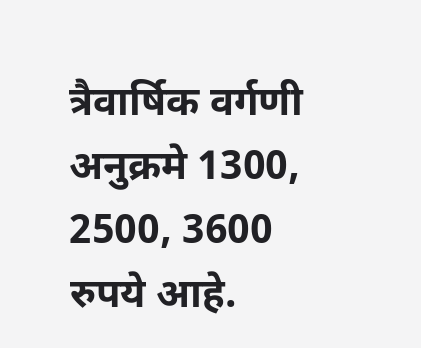त्रैवार्षिक वर्गणी अनुक्रमे 1300, 2500, 3600 रुपये आहे.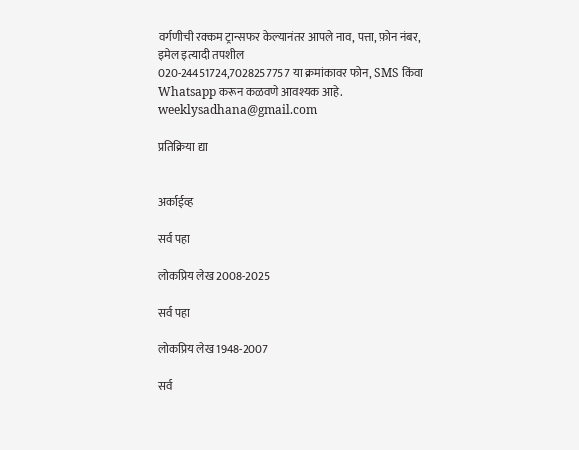वर्गणीची रक्कम ट्रान्सफर केल्यानंतर आपले नाव, पत्ता, फ़ोन नंबर, इमेल इत्यादी तपशील
020-24451724,7028257757 या क्रमांकावर फोन, SMS किंवा Whatsapp करून कळवणे आवश्यक आहे.
weeklysadhana@gmail.com

प्रतिक्रिया द्या


अर्काईव्ह

सर्व पहा

लोकप्रिय लेख 2008-2025

सर्व पहा

लोकप्रिय लेख 1948-2007

सर्व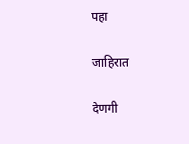पहा

जाहिरात

देणगी